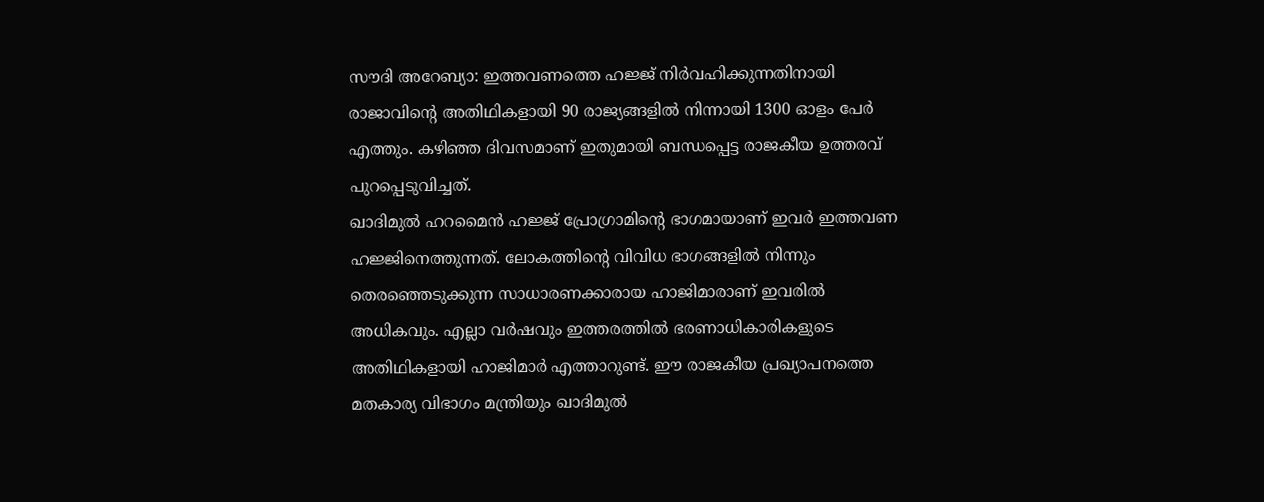സൗദി അറേബ്യാ: ഇത്തവണത്തെ ഹജ്ജ് നിർവഹിക്കുന്നതിനായി രാജാവിന്റെ അതിഥികളായി 90 രാജ്യങ്ങളിൽ നിന്നായി 1300 ഓളം പേർ എത്തും. കഴിഞ്ഞ ദിവസമാണ് ഇതുമായി ബന്ധപ്പെട്ട രാജകീയ ഉത്തരവ് പുറപ്പെടുവിച്ചത്.
ഖാദിമുൽ ഹറമൈൻ ഹജ്ജ് പ്രോഗ്രാമിന്റെ ഭാഗമായാണ് ഇവർ ഇത്തവണ ഹജ്ജിനെത്തുന്നത്. ലോകത്തിന്റെ വിവിധ ഭാഗങ്ങളിൽ നിന്നും തെരഞ്ഞെടുക്കുന്ന സാധാരണക്കാരായ ഹാജിമാരാണ് ഇവരിൽ അധികവും. എല്ലാ വർഷവും ഇത്തരത്തിൽ ഭരണാധികാരികളുടെ അതിഥികളായി ഹാജിമാർ എത്താറുണ്ട്. ഈ രാജകീയ പ്രഖ്യാപനത്തെ മതകാര്യ വിഭാഗം മന്ത്രിയും ഖാദിമുൽ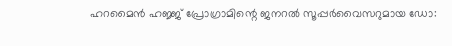ഹറമൈൻ ഹജ്ജ് പ്രോഗ്രാമിന്റെ ജനറൽ സൂപ്പർവൈസറുമായ ഡോ: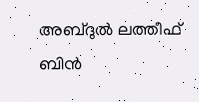അബ്ദുൽ ലത്തീഫ് ബിൻ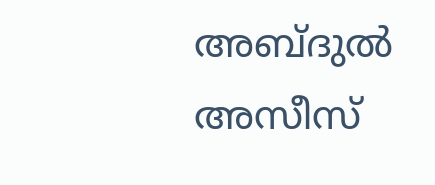അബ്ദുൽ അസീസ്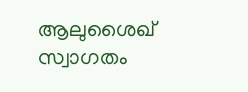ആലുശൈഖ് സ്വാഗതം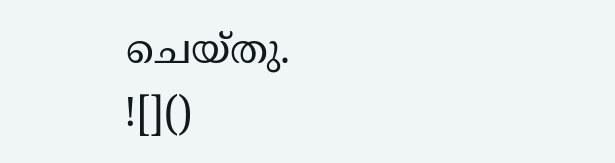ചെയ്തു.
![]()